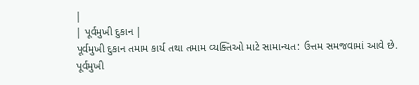|
| પૂર્વમુખી દુકાન |
પૂર્વમુખી દુકાન તમામ કાર્ય તથા તમામ વ્યક્તિઓ માટે સામાન્યત: ઉત્તમ સમજવામાં આવે છે. પૂર્વમુખી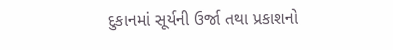દુકાનમાં સૂર્યની ઉર્જા તથા પ્રકાશનો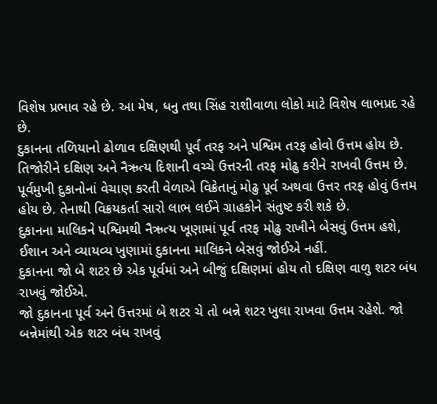વિશેષ પ્રભાવ રહે છે. આ મેષ, ધનુ તથા સિંહ રાશીવાળા લોકો માટે વિશેષ લાભપ્રદ રહે છે.
દુકાનના તળિયાનો ઢોળાવ દક્ષિણથી પૂર્વ તરફ અને પશ્વિમ તરફ હોવો ઉત્તમ હોય છે.
તિજોરીને દક્ષિણ અને નૈઋત્ય દિશાની વચ્ચે ઉત્તરની તરફ મોઢુ કરીને રાખવી ઉત્તમ છે.
પૂર્વમુખી દુકાનોનાં વેચાણ કરતી વેળાએ વિક્રેતાનું મોઢુ પૂર્વ અથવા ઉત્તર તરફ હોવું ઉત્તમ હોય છે. તેનાથી વિક્રયકર્તા સારો લાભ લઈને ગ્રાહકોને સંતુષ્ટ કરી શકે છે.
દુકાનના માલિકને પશ્વિમથી નૈઋત્ય ખૂણામાં પૂર્વ તરફ મોઢુ રાખીને બેસવું ઉત્તમ હશે, ઈશાન અને વ્યાયવ્ય ખુણામાં દુકાનના માલિકને બેસવું જોઈએ નહીં.
દુકાનના જો બે શટર છે એક પૂર્વમાં અને બીજું દક્ષિણમાં હોય તો દક્ષિણ વાળુ શટર બંધ રાખવું જોઈએ.
જો દુકાનના પૂર્વ અને ઉત્તરમાં બે શટર ચે તો બન્ને શટર ખુલા રાખવા ઉત્તમ રહેશે. જો બન્નેમાંથી એક શટર બંધ રાખવું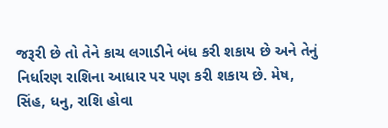જરૂરી છે તો તેને કાચ લગાડીને બંધ કરી શકાય છે અને તેનું નિર્ધારણ રાશિના આધાર પર પણ કરી શકાય છે. મેષ, સિંહ, ધનુ, રાશિ હોવા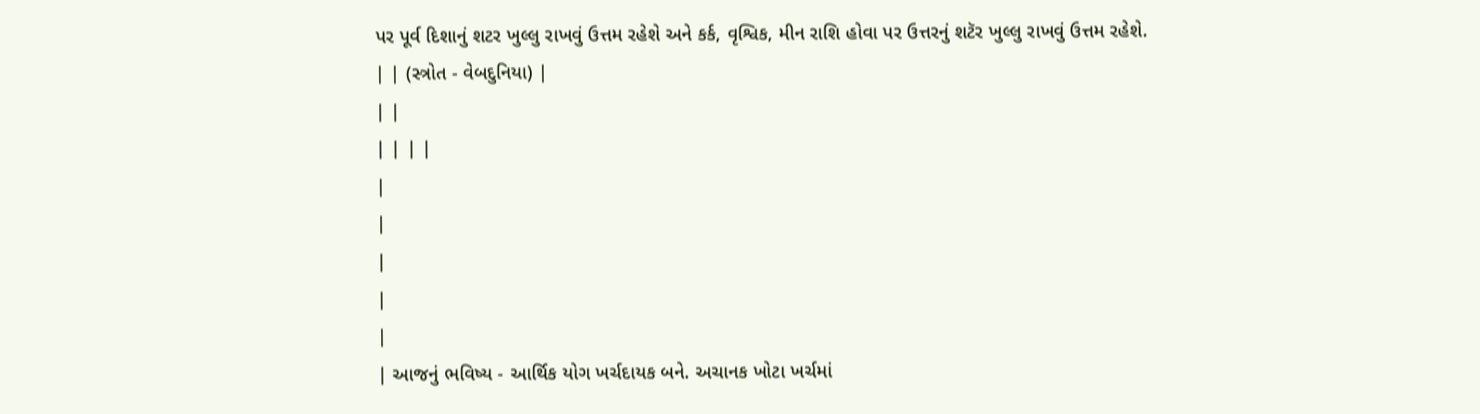પર પૂર્વ દિશાનું શટર ખુલ્લુ રાખવું ઉત્તમ રહેશે અને કર્ક, વૃશ્વિક, મીન રાશિ હોવા પર ઉત્તરનું શટૅર ખુલ્લુ રાખવું ઉત્તમ રહેશે.
| | (સ્ત્રોત - વેબદુનિયા) |
| |
| | | |
|
|
|
|
|
| આજનું ભવિષ્ય - આર્થિક યોગ ખર્ચદાયક બને. અચાનક ખોટા ખર્ચમાં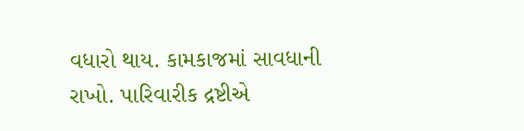વધારો થાય. કામકાજમાં સાવધાની રાખો. પારિવારીક દ્રષ્ટીએ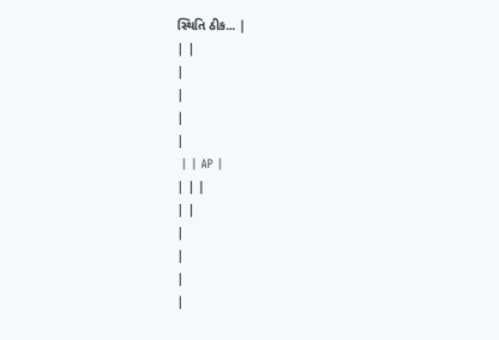સ્થિતિ ઠીક... |
| |
|
|
|
|
 | | AP |
| | |
| |
|
|
|
|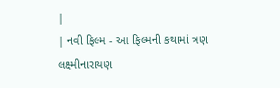|
| નવી ફિલ્મ - આ ફિલ્મની કથામાં ત્રણ લક્ષ્મીનારાયણ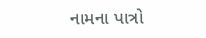નામના પાત્રો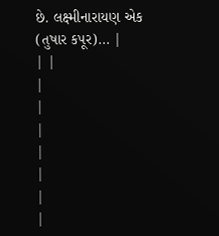છે. લક્ષ્મીનારાયણ એક (તુષાર કપૂર)... |
| |
|
|
|
|
|
|
|